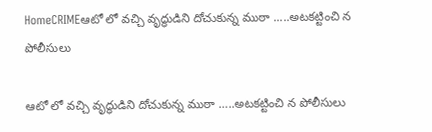HomeCRIMEఆటో లో వచ్చి వృద్ధుడిని దోచుకున్న ముఠా .....అటకట్టించి న పోలీసులు

ఆటో లో వచ్చి వృద్ధుడిని దోచుకున్న ముఠా …..అటకట్టించి న పోలీసులు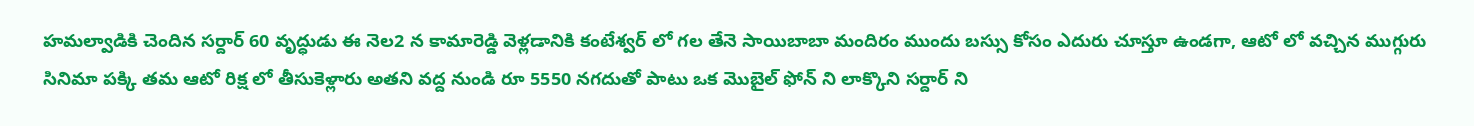హమల్వాడికి చెందిన సర్దార్ 60 వృద్ధుడు ఈ నెల2 న కామారెడ్డి వెళ్లడానికి కంటేశ్వర్ లో గల తేనె సాయిబాబా మందిరం ముందు బస్సు కోసం ఎదురు చూస్తూ ఉండగా, ఆటో లో వచ్చిన ముగ్గురు సినిమా పక్కి తమ ఆటో రిక్ష లో తీసుకెళ్లారు అతని వద్ద నుండి రూ 5550 నగదుతో పాటు ఒక మొబైల్ ఫోన్ ని లాక్కొని సర్దార్ ని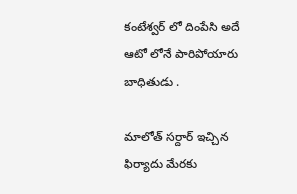కంటేశ్వర్ లో దింపేసి అదే ఆటో లోనే పారిపోయారు బాధితుడు .

మాలోత్ సర్దార్ ఇచ్చిన ఫిర్యాదు మేరకు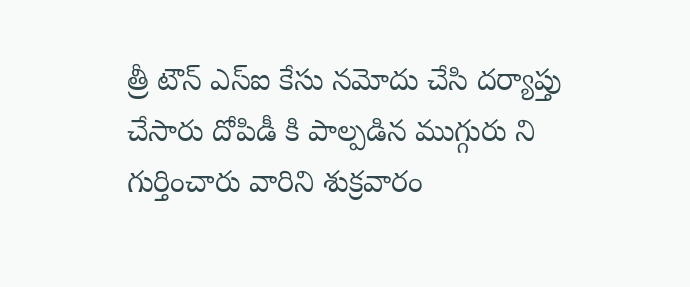త్రీ టౌన్ ఎస్ఐ కేసు నమోదు చేసి దర్యాప్తు చేసారు దోపిడీ కి పాల్పడిన ముగ్గురు ని గుర్తించారు వారిని శుక్రవారం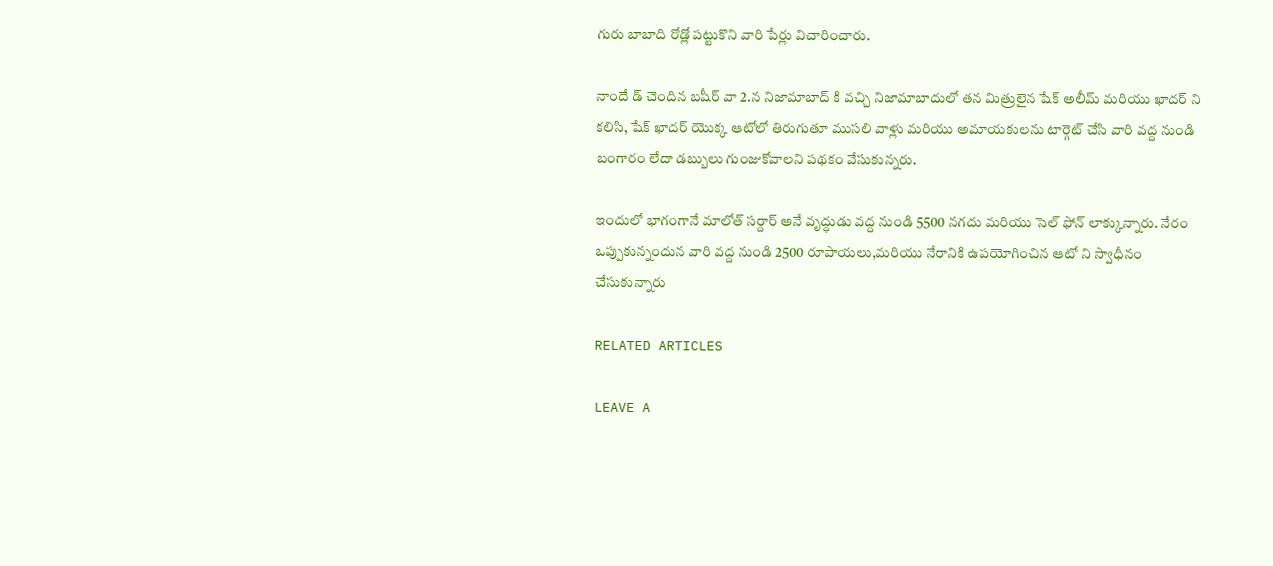గురు బాబాది రోడ్లో పట్టుకొని వారి పేర్లు విచారించారు.

నాందే డ్ చెందిన బషీర్ వా 2.న నిజామాబాద్ కి వచ్చి నిజామాబాదులో తన మిత్రులైన షేక్ అలీమ్ మరియు ఖాదర్ ని కలిసి, షేక్ ఖాదర్ యొక్క ఆటోలో తిరుగుతూ ముసలి వాళ్లు మరియు అమాయకులను టార్గెట్ చేసి వారి వద్ద నుండి బంగారం లేదా డబ్బులు గుంజుకోవాలని పథకం వేసుకున్నరు.

ఇందులో భాగంగానే మాలోత్ సర్దార్ అనే వృద్ధుడు వద్ద నుండి 5500 నగదు మరియు సెల్ ఫోన్ లాక్కున్నారు. నేరం ఒప్పుకున్నందున వారి వద్ద నుండి 2500 రూపాయలు,మరియు నేరానికి ఉపయోగించిన ఆటో ని స్వాధీనం చేసుకున్నారు

RELATED ARTICLES

LEAVE A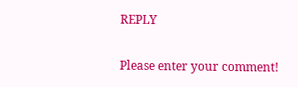REPLY

Please enter your comment!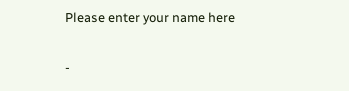Please enter your name here

-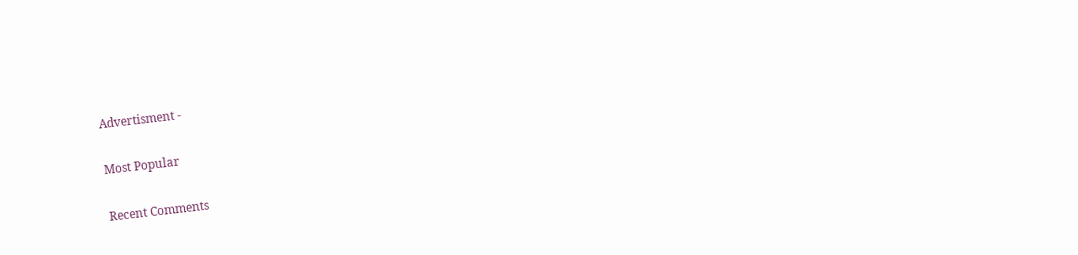Advertisment -

Most Popular

Recent Comments